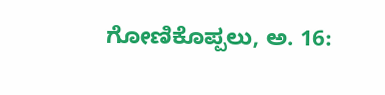ಗೋಣಿಕೊಪ್ಪಲು, ಅ. 16: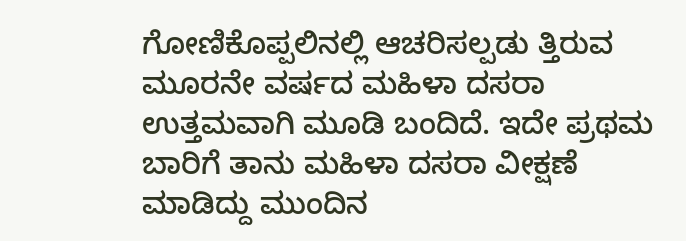ಗೋಣಿಕೊಪ್ಪಲಿನಲ್ಲಿ ಆಚರಿಸಲ್ಪಡು ತ್ತಿರುವ ಮೂರನೇ ವರ್ಷದ ಮಹಿಳಾ ದಸರಾ ಉತ್ತಮವಾಗಿ ಮೂಡಿ ಬಂದಿದೆ. ಇದೇ ಪ್ರಥಮ ಬಾರಿಗೆ ತಾನು ಮಹಿಳಾ ದಸರಾ ವೀಕ್ಷಣೆ ಮಾಡಿದ್ದು ಮುಂದಿನ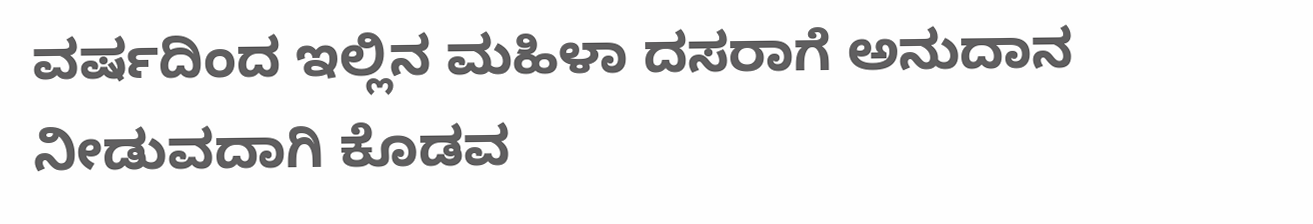ವರ್ಷದಿಂದ ಇಲ್ಲಿನ ಮಹಿಳಾ ದಸರಾಗೆ ಅನುದಾನ ನೀಡುವದಾಗಿ ಕೊಡವ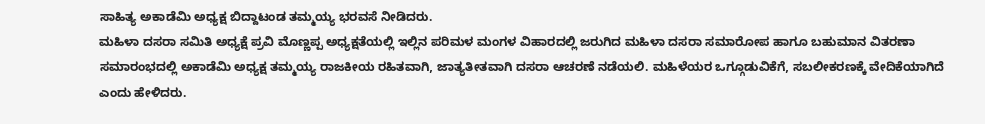ಸಾಹಿತ್ಯ ಅಕಾಡೆಮಿ ಅಧ್ಯಕ್ಷ ಬಿದ್ದಾಟಂಡ ತಮ್ಮಯ್ಯ ಭರವಸೆ ನೀಡಿದರು.
ಮಹಿಳಾ ದಸರಾ ಸಮಿತಿ ಅಧ್ಯಕ್ಷೆ ಪ್ರವಿ ಮೊಣ್ಣಪ್ಪ ಅಧ್ಯಕ್ಷತೆಯಲ್ಲಿ ಇಲ್ಲಿನ ಪರಿಮಳ ಮಂಗಳ ವಿಹಾರದಲ್ಲಿ ಜರುಗಿದ ಮಹಿಳಾ ದಸರಾ ಸಮಾರೋಪ ಹಾಗೂ ಬಹುಮಾನ ವಿತರಣಾ ಸಮಾರಂಭದಲ್ಲಿ ಅಕಾಡೆಮಿ ಅಧ್ಯಕ್ಷ ತಮ್ಮಯ್ಯ ರಾಜಕೀಯ ರಹಿತವಾಗಿ, ಜಾತ್ಯತೀತವಾಗಿ ದಸರಾ ಆಚರಣೆ ನಡೆಯಲಿ. ಮಹಿಳೆಯರ ಒಗ್ಗೂಡುವಿಕೆಗೆ, ಸಬಲೀಕರಣಕ್ಕೆ ವೇದಿಕೆಯಾಗಿದೆ ಎಂದು ಹೇಳಿದರು.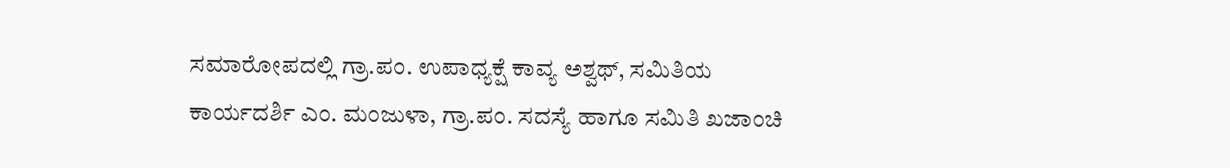ಸಮಾರೋಪದಲ್ಲಿ ಗ್ರಾ.ಪಂ. ಉಪಾಧ್ಯಕ್ಷೆ ಕಾವ್ಯ ಅಶ್ವಥ್, ಸಮಿತಿಯ ಕಾರ್ಯದರ್ಶಿ ಎಂ. ಮಂಜುಳಾ, ಗ್ರಾ.ಪಂ. ಸದಸ್ಯೆ ಹಾಗೂ ಸಮಿತಿ ಖಜಾಂಚಿ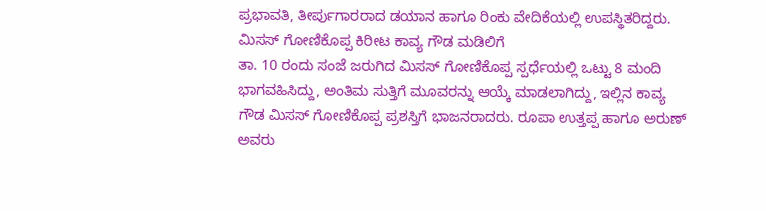ಪ್ರಭಾವತಿ, ತೀರ್ಪುಗಾರರಾದ ಡಯಾನ ಹಾಗೂ ರಿಂಕು ವೇದಿಕೆಯಲ್ಲಿ ಉಪಸ್ಥಿತರಿದ್ದರು.
ಮಿಸಸ್ ಗೋಣಿಕೊಪ್ಪ ಕಿರೀಟ ಕಾವ್ಯ ಗೌಡ ಮಡಿಲಿಗೆ
ತಾ. 10 ರಂದು ಸಂಜೆ ಜರುಗಿದ ಮಿಸಸ್ ಗೋಣಿಕೊಪ್ಪ ಸ್ಪರ್ಧೆಯಲ್ಲಿ ಒಟ್ಟು 8 ಮಂದಿ ಭಾಗವಹಿಸಿದ್ದು, ಅಂತಿಮ ಸುತ್ತಿಗೆ ಮೂವರನ್ನು ಆಯ್ಕೆ ಮಾಡಲಾಗಿದ್ದು, ಇಲ್ಲಿನ ಕಾವ್ಯ ಗೌಡ ಮಿಸಸ್ ಗೋಣಿಕೊಪ್ಪ ಪ್ರಶಸ್ತಿಗೆ ಭಾಜನರಾದರು. ರೂಪಾ ಉತ್ತಪ್ಪ ಹಾಗೂ ಅರುಣ್ ಅವರು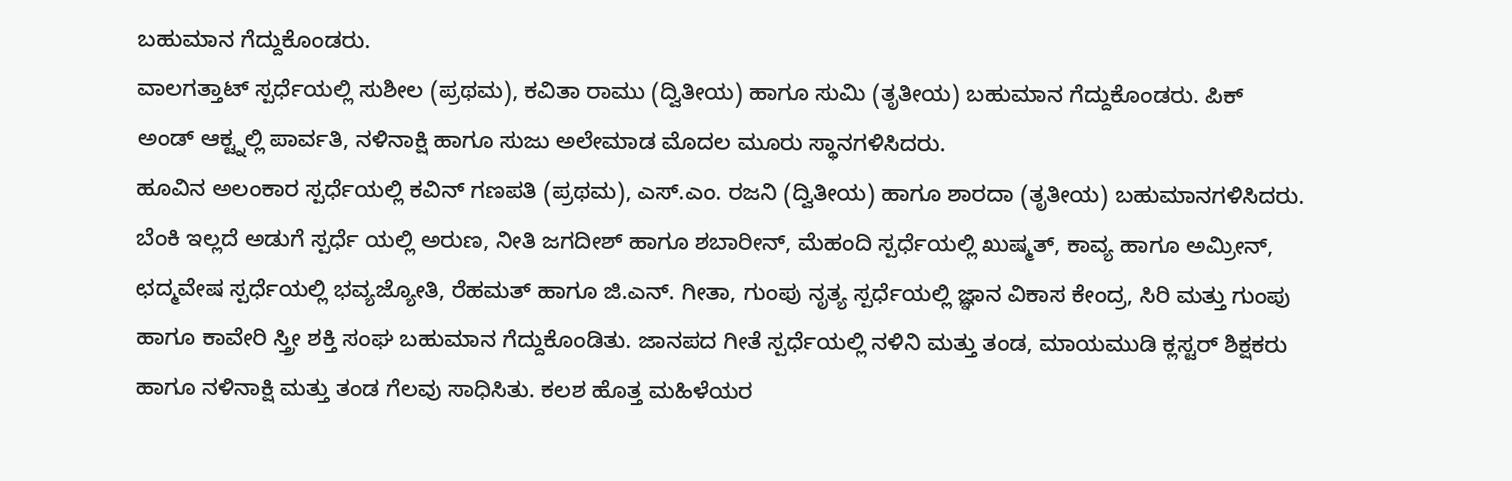ಬಹುಮಾನ ಗೆದ್ದುಕೊಂಡರು.
ವಾಲಗತ್ತಾಟ್ ಸ್ಪರ್ಧೆಯಲ್ಲಿ ಸುಶೀಲ (ಪ್ರಥಮ), ಕವಿತಾ ರಾಮು (ದ್ವಿತೀಯ) ಹಾಗೂ ಸುಮಿ (ತೃತೀಯ) ಬಹುಮಾನ ಗೆದ್ದುಕೊಂಡರು. ಪಿಕ್ ಅಂಡ್ ಆಕ್ಟ್ನಲ್ಲಿ ಪಾರ್ವತಿ, ನಳಿನಾಕ್ಷಿ ಹಾಗೂ ಸುಜು ಅಲೇಮಾಡ ಮೊದಲ ಮೂರು ಸ್ಥಾನಗಳಿಸಿದರು.
ಹೂವಿನ ಅಲಂಕಾರ ಸ್ಪರ್ಧೆಯಲ್ಲಿ ಕವಿನ್ ಗಣಪತಿ (ಪ್ರಥಮ), ಎಸ್.ಎಂ. ರಜನಿ (ದ್ವಿತೀಯ) ಹಾಗೂ ಶಾರದಾ (ತೃತೀಯ) ಬಹುಮಾನಗಳಿಸಿದರು.
ಬೆಂಕಿ ಇಲ್ಲದೆ ಅಡುಗೆ ಸ್ಪರ್ಧೆ ಯಲ್ಲಿ ಅರುಣ, ನೀತಿ ಜಗದೀಶ್ ಹಾಗೂ ಶಬಾರೀನ್, ಮೆಹಂದಿ ಸ್ಪರ್ಧೆಯಲ್ಲಿ ಖುಷ್ಮತ್, ಕಾವ್ಯ ಹಾಗೂ ಅಮ್ರೀನ್, ಛದ್ಮವೇಷ ಸ್ಪರ್ಧೆಯಲ್ಲಿ ಭವ್ಯಜ್ಯೋತಿ, ರೆಹಮತ್ ಹಾಗೂ ಜಿ.ಎನ್. ಗೀತಾ, ಗುಂಪು ನೃತ್ಯ ಸ್ಪರ್ಧೆಯಲ್ಲಿ ಜ್ಞಾನ ವಿಕಾಸ ಕೇಂದ್ರ, ಸಿರಿ ಮತ್ತು ಗುಂಪು ಹಾಗೂ ಕಾವೇರಿ ಸ್ತ್ರೀ ಶಕ್ತಿ ಸಂಘ ಬಹುಮಾನ ಗೆದ್ದುಕೊಂಡಿತು. ಜಾನಪದ ಗೀತೆ ಸ್ಪರ್ಧೆಯಲ್ಲಿ ನಳಿನಿ ಮತ್ತು ತಂಡ, ಮಾಯಮುಡಿ ಕ್ಲಸ್ಟರ್ ಶಿಕ್ಷಕರು ಹಾಗೂ ನಳಿನಾಕ್ಷಿ ಮತ್ತು ತಂಡ ಗೆಲವು ಸಾಧಿಸಿತು. ಕಲಶ ಹೊತ್ತ ಮಹಿಳೆಯರ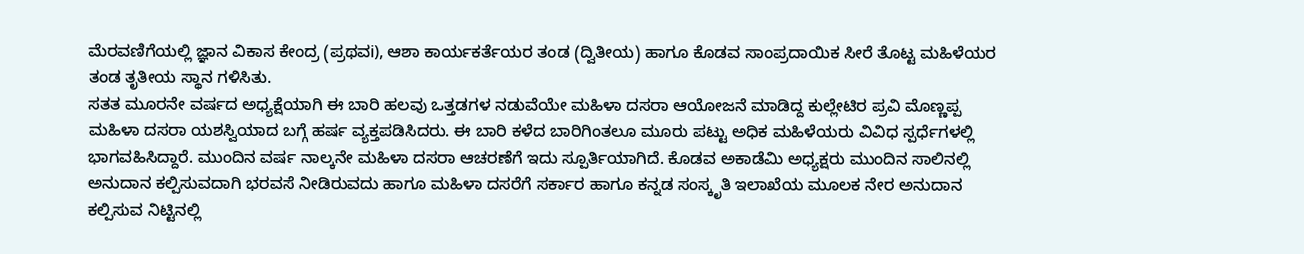ಮೆರವಣಿಗೆಯಲ್ಲಿ ಜ್ಞಾನ ವಿಕಾಸ ಕೇಂದ್ರ (ಪ್ರಥವi), ಆಶಾ ಕಾರ್ಯಕರ್ತೆಯರ ತಂಡ (ದ್ವಿತೀಯ) ಹಾಗೂ ಕೊಡವ ಸಾಂಪ್ರದಾಯಿಕ ಸೀರೆ ತೊಟ್ಟ ಮಹಿಳೆಯರ ತಂಡ ತೃತೀಯ ಸ್ಥಾನ ಗಳಿಸಿತು.
ಸತತ ಮೂರನೇ ವರ್ಷದ ಅಧ್ಯಕ್ಷೆಯಾಗಿ ಈ ಬಾರಿ ಹಲವು ಒತ್ತಡಗಳ ನಡುವೆಯೇ ಮಹಿಳಾ ದಸರಾ ಆಯೋಜನೆ ಮಾಡಿದ್ದ ಕುಲ್ಲೇಟಿರ ಪ್ರವಿ ಮೊಣ್ಣಪ್ಪ ಮಹಿಳಾ ದಸರಾ ಯಶಸ್ವಿಯಾದ ಬಗ್ಗೆ ಹರ್ಷ ವ್ಯಕ್ತಪಡಿಸಿದರು. ಈ ಬಾರಿ ಕಳೆದ ಬಾರಿಗಿಂತಲೂ ಮೂರು ಪಟ್ಟು ಅಧಿಕ ಮಹಿಳೆಯರು ವಿವಿಧ ಸ್ಪರ್ಧೆಗಳಲ್ಲಿ ಭಾಗವಹಿಸಿದ್ದಾರೆ. ಮುಂದಿನ ವರ್ಷ ನಾಲ್ಕನೇ ಮಹಿಳಾ ದಸರಾ ಆಚರಣೆಗೆ ಇದು ಸ್ಪೂರ್ತಿಯಾಗಿದೆ. ಕೊಡವ ಅಕಾಡೆಮಿ ಅಧ್ಯಕ್ಷರು ಮುಂದಿನ ಸಾಲಿನಲ್ಲಿ ಅನುದಾನ ಕಲ್ಪಿಸುವದಾಗಿ ಭರವಸೆ ನೀಡಿರುವದು ಹಾಗೂ ಮಹಿಳಾ ದಸರೆಗೆ ಸರ್ಕಾರ ಹಾಗೂ ಕನ್ನಡ ಸಂಸ್ಕೃತಿ ಇಲಾಖೆಯ ಮೂಲಕ ನೇರ ಅನುದಾನ ಕಲ್ಪಿಸುವ ನಿಟ್ಟಿನಲ್ಲಿ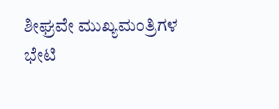ಶೀಘ್ರವೇ ಮುಖ್ಯಮಂತ್ರಿಗಳ ಭೇಟಿ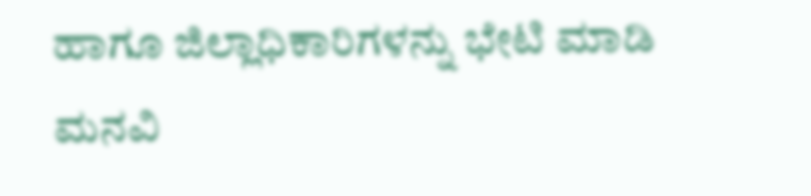ಹಾಗೂ ಜಿಲ್ಲಾಧಿಕಾರಿಗಳನ್ನು ಭೇಟಿ ಮಾಡಿ ಮನವಿ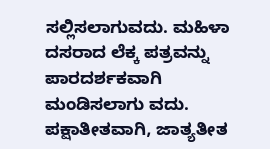ಸಲ್ಲಿಸಲಾಗುವದು. ಮಹಿಳಾ ದಸರಾದ ಲೆಕ್ಕ ಪತ್ರವನ್ನು ಪಾರದರ್ಶಕವಾಗಿ ಮಂಡಿಸಲಾಗು ವದು. ಪಕ್ಷಾತೀತವಾಗಿ, ಜಾತ್ಯತೀತ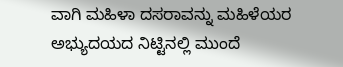ವಾಗಿ ಮಹಿಳಾ ದಸರಾವನ್ನು ಮಹಿಳೆಯರ ಅಭ್ಯುದಯದ ನಿಟ್ಟಿನಲ್ಲಿ ಮುಂದೆ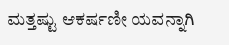ಮತ್ತಷ್ಟು ಆಕರ್ಷಣೀ ಯವನ್ನಾಗಿ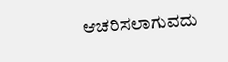ಆಚರಿಸಲಾಗುವದು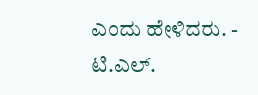ಎಂದು ಹೇಳಿದರು. - ಟಿ.ಎಲ್.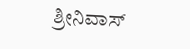ಶ್ರೀನಿವಾಸ್